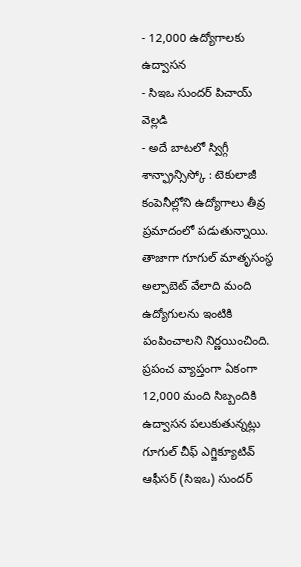- 12,000 ఉద్యోగాలకు ఉద్వాసన
- సిఇఒ సుందర్ పిచాయ్ వెల్లడి
- అదే బాటలో స్విగ్గీ
శాన్ఫ్రాన్సిస్కో : టెకులాజీ కంపెనీల్లోని ఉద్యోగాలు తీవ్ర ప్రమాదంలో పడుతున్నాయి. తాజాగా గూగుల్ మాతృసంస్థ అల్పాబెట్ వేలాది మంది ఉద్యోగులను ఇంటికి పంపించాలని నిర్ణయించింది. ప్రపంచ వ్యాప్తంగా ఏకంగా 12,000 మంది సిబ్బందికి ఉద్వాసన పలుకుతున్నట్లు గూగుల్ చీఫ్ ఎగ్జిక్యూటివ్ ఆఫీసర్ (సిఇఒ) సుందర్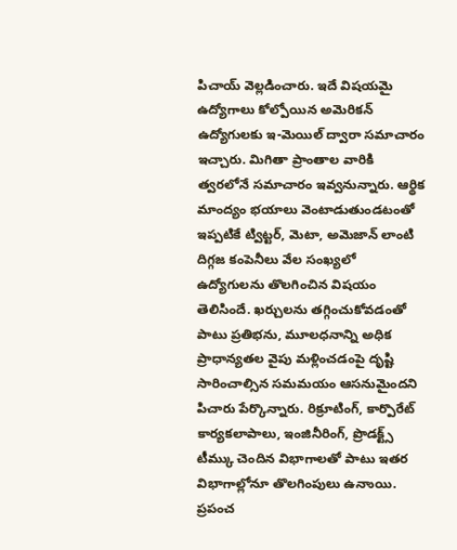పిచాయ్ వెల్లడించారు. ఇదే విషయమై ఉద్యోగాలు కోల్పోయిన అమెరికన్ ఉద్యోగులకు ఇ-మెయిల్ ద్వారా సమాచారం ఇచ్చారు. మిగితా ప్రాంతాల వారికి త్వరలోనే సమాచారం ఇవ్వనున్నారు. ఆర్థిక మాంద్యం భయాలు వెంటాడుతుండటంతో ఇప్పటికే ట్విట్టర్, మెటా, అమెజాన్ లాంటి దిగ్గజ కంపెనీలు వేల సంఖ్యలో ఉద్యోగులను తొలగించిన విషయం తెలిసిందే. ఖర్చులను తగ్గించుకోవడంతో పాటు ప్రతిభను, మూలధనాన్ని అధిక ప్రాధాన్యతల వైపు మళ్లించడంపై దృష్టి సారించాల్సిన సమమయం ఆసనుమైందని పిచారు పేర్కొన్నారు. రిక్రూటింగ్, కార్పొరేట్ కార్యకలాపాలు, ఇంజినీరింగ్, ప్రొడక్ట్స్ టీమ్కు చెందిన విభాగాలతో పాటు ఇతర విభాగాల్లోనూ తొలగింపులు ఉనాుయి. ప్రపంచ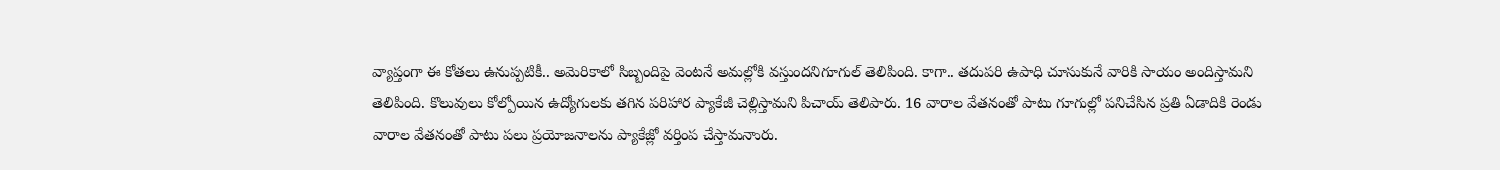వ్యాప్తంగా ఈ కోతలు ఉనుప్పటికీ.. అమెరికాలో సిబ్బందిపై వెంటనే అమల్లోకి వస్తుందనిగూగుల్ తెలిపింది. కాగా.. తదుపరి ఉపాధి చూసుకునే వారికి సాయం అందిస్తామని తెలిపింది. కొలువులు కోల్పోయిన ఉద్యోగులకు తగిన పరిహార ప్యాకేజీ చెల్లిస్తామని పిచాయ్ తెలిపారు. 16 వారాల వేతనంతో పాటు గూగుల్లో పనిచేసిన ప్రతి ఏడాదికి రెండు వారాల వేతనంతో పాటు పలు ప్రయోజనాలను ప్యాకేజ్లో వర్తింప చేస్తామనాురు.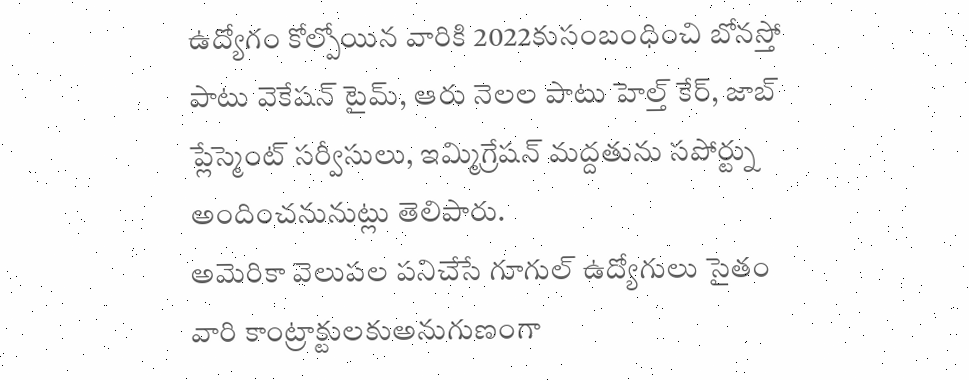ఉద్యోగం కోల్పోయిన వారికి 2022కుసంబంధించి బోనస్తో పాటు వెకేషన్ టైమ్, ఆరు నెలల పాటు హెల్త్ కేర్, జాబ్ ప్లేస్మెంట్ సర్వీసులు, ఇమ్మిగ్రేషన్ మద్దతును సపోర్ట్ను అందించనునుట్లు తెలిపారు.
అమెరికా వెలుపల పనిచేసే గూగుల్ ఉద్యోగులు సైతం వారి కాంట్రాక్టులకుఅనుగుణంగా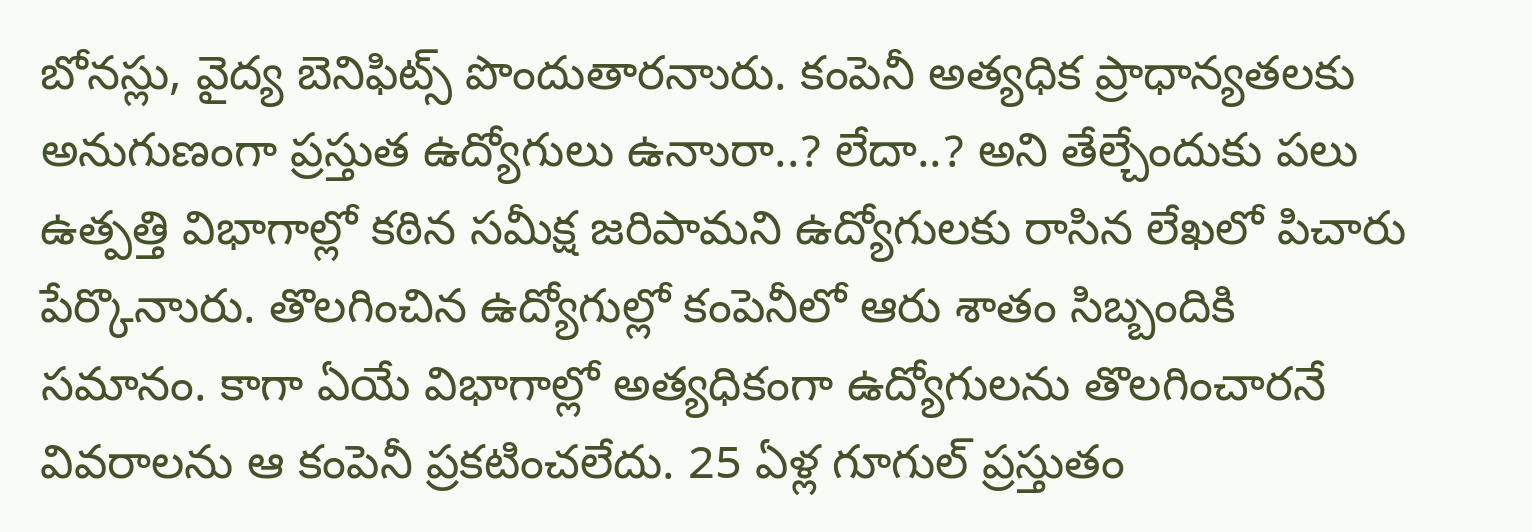బోనస్లు, వైద్య బెనిఫిట్స్ పొందుతారనాురు. కంపెనీ అత్యధిక ప్రాధాన్యతలకు అనుగుణంగా ప్రస్తుత ఉద్యోగులు ఉనాురా..? లేదా..? అని తేల్చేందుకు పలు ఉత్పత్తి విభాగాల్లో కఠిన సమీక్ష జరిపామని ఉద్యోగులకు రాసిన లేఖలో పిచారు పేర్కొనాురు. తొలగించిన ఉద్యోగుల్లో కంపెనీలో ఆరు శాతం సిబ్బందికి సమానం. కాగా ఏయే విభాగాల్లో అత్యధికంగా ఉద్యోగులను తొలగించారనే వివరాలను ఆ కంపెనీ ప్రకటించలేదు. 25 ఏళ్ల గూగుల్ ప్రస్తుతం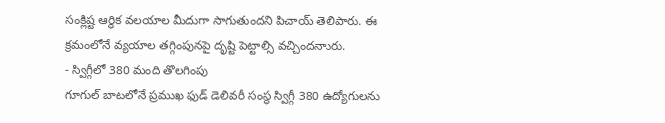సంక్లిష్ట ఆర్థిక వలయాల మీదుగా సాగుతుందని పిచాయ్ తెలిపారు. ఈ క్రమంలోనే వ్యయాల తగ్గింపునపై దృష్టి పెట్టాల్సి వచ్చిందనాురు.
- స్విగ్గీలో 380 మంది తొలగింపు
గూగుల్ బాటలోనే ప్రముఖ ఫుడ్ డెలివరీ సంస్థ స్విగ్గీ 380 ఉద్యోగులను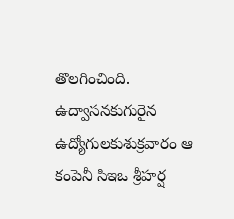తొలగించింది. ఉద్వాసనకుగురైన ఉద్యోగులకుశుక్రవారం ఆ కంపెనీ సిఇఒ శ్రీహర్ష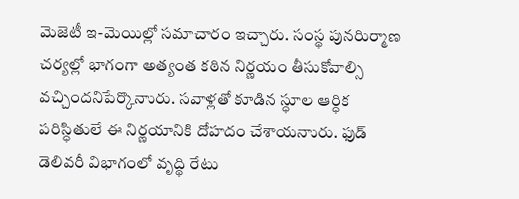మెజెటీ ఇ-మెయిల్లో సమాచారం ఇచ్చారు. సంస్థ పునరిుర్మాణ చర్యల్లో భాగంగా అత్యంత కఠిన నిర్ణయం తీసుకోవాల్సి వచ్చిందనిపేర్కొనాురు. సవాళ్లతో కూడిన స్ధూల ఆర్ధిక పరిస్ధితులే ఈ నిర్ణయానికి దోహదం చేశాయనాురు. ఫుడ్ డెలివరీ విభాగంలో వృద్థి రేటు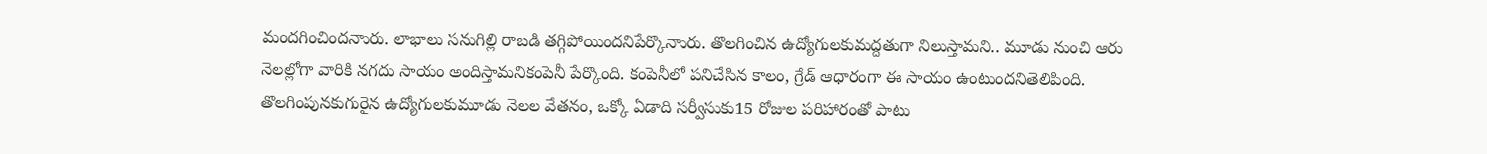మందగించిందనాురు. లాభాలు సనుగిల్లి రాబడి తగ్గిపోయిందనిపేర్కొనాురు. తొలగించిన ఉద్యోగులకుమద్దతుగా నిలుస్తామని.. మూడు నుంచి ఆరు నెలల్లోగా వారికి నగదు సాయం అందిస్తామనికంపెనీ పేర్కొంది. కంపెనీలో పనిచేసిన కాలం, గ్రేడ్ ఆధారంగా ఈ సాయం ఉంటుందనితెలిపింది. తొలగింపునకుగురైన ఉద్యోగులకుమూడు నెలల వేతనం, ఒక్కో ఏడాది సర్వీసుకు15 రోజుల పరిహారంతో పాటు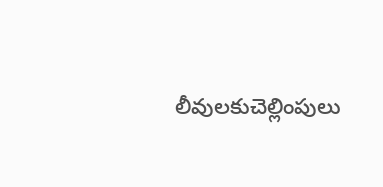లీవులకుచెల్లింపులు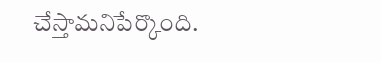చేస్తామనిపేర్కొంది.